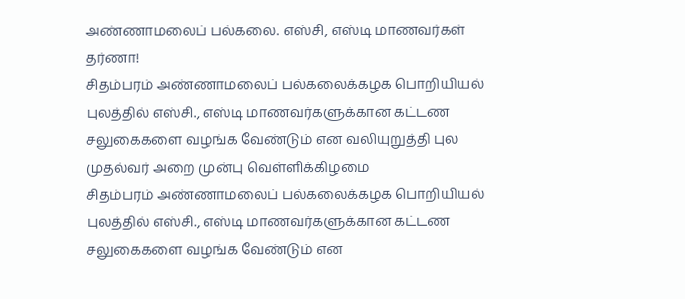அண்ணாமலைப் பல்கலை. எஸ்சி, எஸ்டி மாணவர்கள் தர்ணா!
சிதம்பரம் அண்ணாமலைப் பல்கலைக்கழக பொறியியல் புலத்தில் எஸ்சி., எஸ்டி மாணவர்களுக்கான கட்டண சலுகைகளை வழங்க வேண்டும் என வலியுறுத்தி புல முதல்வர் அறை முன்பு வெள்ளிக்கிழமை
சிதம்பரம் அண்ணாமலைப் பல்கலைக்கழக பொறியியல் புலத்தில் எஸ்சி., எஸ்டி மாணவர்களுக்கான கட்டண சலுகைகளை வழங்க வேண்டும் என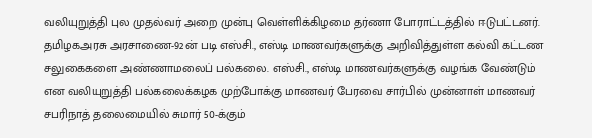வலியுறுத்தி புல முதல்வர் அறை முன்பு வெள்ளிக்கிழமை தர்ணா போராட்டத்தில் ஈடுபட்டனர்.
தமிழகஅரசு அரசாணை-92ன் படி எஸ்சி., எஸ்டி மாணவர்களுக்கு அறிவித்துள்ள கல்வி கட்டண சலுகைகளை அண்ணாமலைப் பல்கலை. எஸ்சி., எஸ்டி மாணவர்களுக்கு வழங்க வேண்டும் என வலியுறுத்தி பல்கலைக்கழக முற்போக்கு மாணவர் பேரவை சார்பில் முன்னாள் மாணவர் சபரிநாத் தலைமையில் சுமார் 50-க்கும்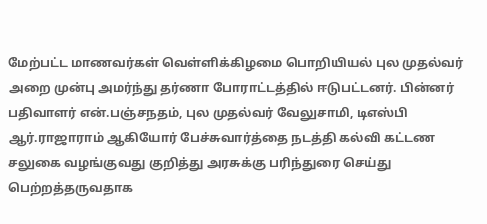மேற்பட்ட மாணவர்கள் வெள்ளிக்கிழமை பொறியியல் புல முதல்வர் அறை முன்பு அமர்ந்து தர்ணா போராட்டத்தில் ஈடுபட்டனர். பின்னர் பதிவாளர் என்.பஞ்சநதம், புல முதல்வர் வேலுசாமி, டிஎஸ்பி ஆர்.ராஜாராம் ஆகியோர் பேச்சுவார்த்தை நடத்தி கல்வி கட்டண சலுகை வழங்குவது குறித்து அரசுக்கு பரிந்துரை செய்து பெற்றத்தருவதாக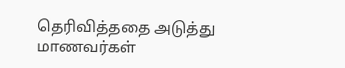தெரிவித்ததை அடுத்து மாணவர்கள்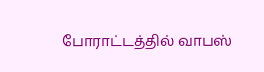போராட்டத்தில் வாபஸ்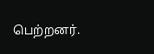பெற்றனர்.